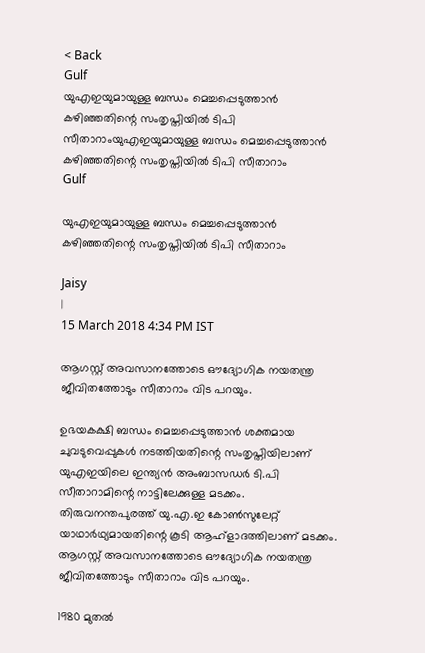< Back
Gulf
യുഎഇയുമായുള്ള ബന്ധം മെച്ചപ്പെടുത്താന്‍ കഴിഞ്ഞതിന്റെ സംതൃപ്തിയില്‍ ടിപി സീതാറാംയുഎഇയുമായുള്ള ബന്ധം മെച്ചപ്പെടുത്താന്‍ കഴിഞ്ഞതിന്റെ സംതൃപ്തിയില്‍ ടിപി സീതാറാം
Gulf

യുഎഇയുമായുള്ള ബന്ധം മെച്ചപ്പെടുത്താന്‍ കഴിഞ്ഞതിന്റെ സംതൃപ്തിയില്‍ ടിപി സീതാറാം

Jaisy
|
15 March 2018 4:34 PM IST

ആഗസ്റ്റ് അവസാനത്തോടെ ഔദ്യോഗിക നയതന്ത്ര ജീവിതത്തോടും സീതാറാം വിട പറയും.

ഉഭയകക്ഷി ബന്ധം മെച്ചപ്പെടുത്താന്‍ ശക്തമായ ചുവടുവെപ്പുകള്‍ നടത്തിയതിന്റെ സംതൃപ്തിയിലാണ് യുഎഇയിലെ ഇന്ത്യന്‍ അംബാസഡര്‍ ടി.പി സീതാറാമിന്റെ നാട്ടിലേക്കുള്ള മടക്കം. തിരുവനന്തപുരത്ത് യു.എ.ഇ കോണ്‍സുലേറ്റ് യാഥാര്‍ഥ്യമായതിന്റെ കൂടി ആഹ്ളാദത്തിലാണ് മടക്കം. ആഗസ്റ്റ് അവസാനത്തോടെ ഔദ്യോഗിക നയതന്ത്ര ജീവിതത്തോടും സീതാറാം വിട പറയും.

1980 മുതല്‍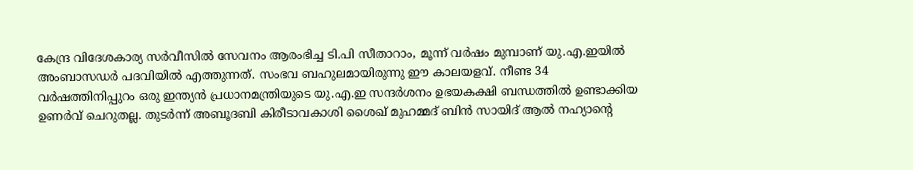കേന്ദ്ര വിദേശകാര്യ സര്‍വീസില്‍ സേവനം ആരംഭിച്ച ടി.പി സീതാറാം, മൂന്ന് വര്‍ഷം മുമ്പാണ് യു.എ.ഇയില്‍ അംബാസഡര്‍ പദവിയില്‍ എത്തുന്നത്. സംഭവ ബഹുലമായിരുന്നു ഈ കാലയളവ്. നീണ്ട 34 വര്‍ഷത്തിനിപ്പുറം ഒരു ഇന്ത്യന്‍ പ്രധാനമന്ത്രിയുടെ യു.എ.ഇ സന്ദര്‍ശനം ഉഭയകക്ഷി ബന്ധത്തില്‍ ഉണ്ടാക്കിയ ഉണര്‍വ് ചെറുതല്ല. തുടര്‍ന്ന് അബൂദബി കിരീടാവകാശി ശൈഖ് മുഹമ്മദ് ബിന്‍ സായിദ് ആല്‍ നഹ്യാന്റെ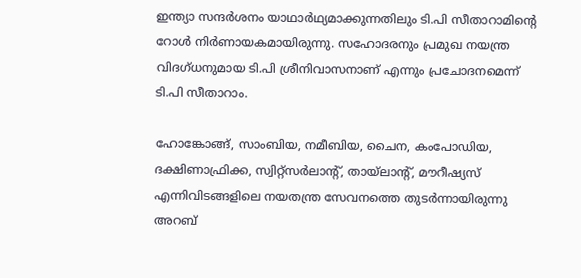ഇന്ത്യാ സന്ദര്‍ശനം യാഥാര്‍ഥ്യമാക്കുന്നതിലും ടി.പി സീതാറാമിന്റെ റോള്‍ നിര്‍ണായകമായിരുന്നു. സഹോദരനും പ്രമുഖ നയന്ത്ര വിദഗ്ധനുമായ ടി.പി ശ്രീനിവാസനാണ് എന്നും പ്രചോദനമെന്ന് ടി.പി സീതാറാം.

ഹോങ്കോങ്ങ്, സാംബിയ, നമീബിയ, ചൈന, കംപോഡിയ, ദക്ഷിണാഫ്രിക്ക, സ്വിറ്റ്സര്‍ലാന്റ്, തായ്ലാന്‍റ്, മൗറീഷ്യസ് എന്നിവിടങ്ങളിലെ നയതന്ത്ര സേവനത്തെ തുടര്‍ന്നായിരുന്നു അറബ്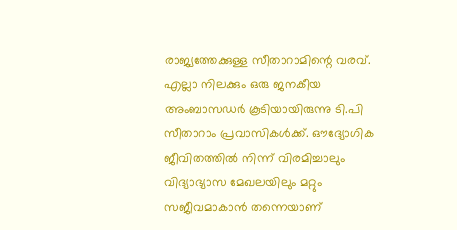രാജ്യത്തേക്കുള്ള സീതാറാമിന്റെ വരവ്. എല്ലാ നിലക്കും ഒരു ജനകീയ അംബാസഡര്‍ കൂടിയായിരുന്നു ടി.പി സീതാറാം പ്രവാസികള്‍ക്ക്. ഔദ്യോഗിക ജീവിതത്തില്‍ നിന്ന് വിരമിച്ചാലും വിദ്യാഭ്യാസ മേഖലയിലും മറ്റും സജീവമാകാന്‍ തന്നെയാണ്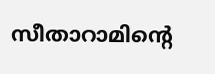സീതാറാമിന്റെ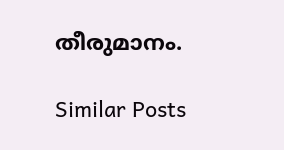തീരുമാനം.

Similar Posts